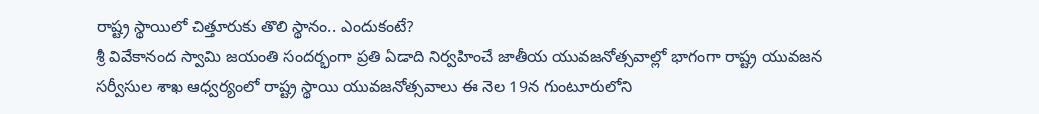రాష్ట్ర స్థాయిలో చిత్తూరుకు తొలి స్థానం.. ఎందుకంటే?
శ్రీ వివేకానంద స్వామి జయంతి సందర్భంగా ప్రతి ఏడాది నిర్వహించే జాతీయ యువజనోత్సవాల్లో భాగంగా రాష్ట్ర యువజన సర్వీసుల శాఖ ఆధ్వర్యంలో రాష్ట్ర స్థాయి యువజనోత్సవాలు ఈ నెల 19న గుంటూరులోని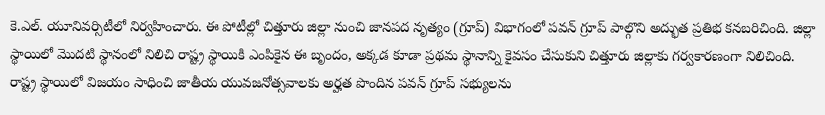కె.ఎల్. యూనివర్సిటీలో నిర్వహించారు. ఈ పోటీల్లో చిత్తూరు జిల్లా నుంచి జానపద నృత్యం (గ్రూప్) విభాగంలో పవన్ గ్రూప్ పాల్గొని అద్భుత ప్రతిభ కనబరిచింది. జిల్లా స్థాయిలో మొదటి స్థానంలో నిలిచి రాష్ట్ర స్థాయికి ఎంపికైన ఈ బృందం, అక్కడ కూడా ప్రథమ స్థానాన్ని కైవసం చేసుకుని చిత్తూరు జిల్లాకు గర్వకారణంగా నిలిచింది.
రాష్ట్ర స్థాయిలో విజయం సాధించి జాతీయ యువజనోత్సవాలకు అర్హత పొందిన పవన్ గ్రూప్ సభ్యులను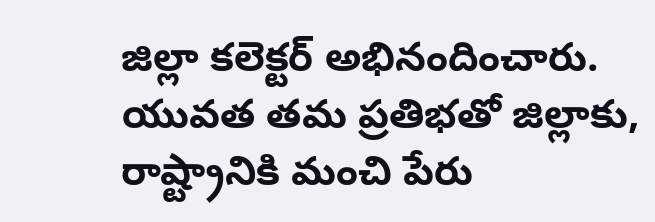జిల్లా కలెక్టర్ అభినందించారు. యువత తమ ప్రతిభతో జిల్లాకు, రాష్ట్రానికి మంచి పేరు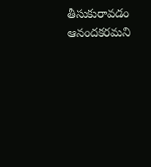తీసుకురావడం ఆనందకరమని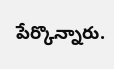పేర్కొన్నారు.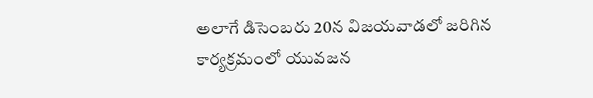అలాగే డిసెంబరు 20న విజయవాడలో జరిగిన కార్యక్రమంలో యువజన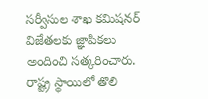సర్వీసుల శాఖ కమిషనర్ విజేతలకు జ్ఞాపికలు అందించి సత్కరించారు.
రాష్ట్ర స్థాయిలో తొలి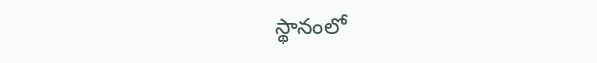స్థానంలో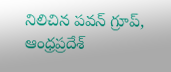నిలిచిన పవన్ గ్రూప్, ఆంధ్రప్రదేశ్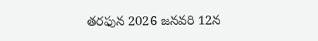తరఫున 2026 జనవరి 12న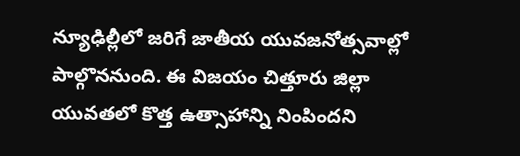న్యూఢిల్లీలో జరిగే జాతీయ యువజనోత్సవాల్లో పాల్గొననుంది. ఈ విజయం చిత్తూరు జిల్లా యువతలో కొత్త ఉత్సాహాన్ని నింపిందని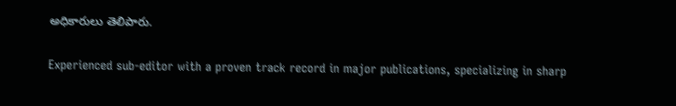అధికారులు తెలిపారు.

Experienced sub-editor with a proven track record in major publications, specializing in sharp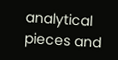analytical pieces and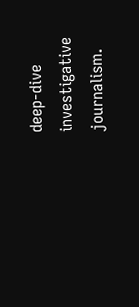deep-dive investigative journalism.